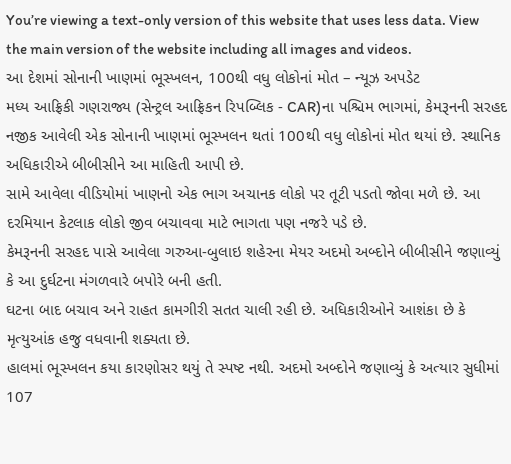You’re viewing a text-only version of this website that uses less data. View the main version of the website including all images and videos.
આ દેશમાં સોનાની ખાણમાં ભૂસ્ખલન, 100થી વધુ લોકોનાં મોત – ન્યૂઝ અપડેટ
મધ્ય આફ્રિકી ગણરાજ્ય (સેન્ટ્રલ આફ્રિકન રિપબ્લિક - CAR)ના પશ્ચિમ ભાગમાં, કેમરૂનની સરહદ નજીક આવેલી એક સોનાની ખાણમાં ભૂસ્ખલન થતાં 100થી વધુ લોકોનાં મોત થયાં છે. સ્થાનિક અધિકારીએ બીબીસીને આ માહિતી આપી છે.
સામે આવેલા વીડિયોમાં ખાણનો એક ભાગ અચાનક લોકો પર તૂટી પડતો જોવા મળે છે. આ દરમિયાન કેટલાક લોકો જીવ બચાવવા માટે ભાગતા પણ નજરે પડે છે.
કેમરૂનની સરહદ પાસે આવેલા ગરુઆ-બુલાઇ શહેરના મેયર અદમો અબ્દોને બીબીસીને જણાવ્યું કે આ દુર્ઘટના મંગળવારે બપોરે બની હતી.
ઘટના બાદ બચાવ અને રાહત કામગીરી સતત ચાલી રહી છે. અધિકારીઓને આશંકા છે કે મૃત્યુઆંક હજુ વધવાની શક્યતા છે.
હાલમાં ભૂસ્ખલન કયા કારણોસર થયું તે સ્પષ્ટ નથી. અદમો અબ્દોને જણાવ્યું કે અત્યાર સુધીમાં 107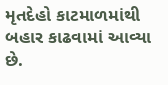મૃતદેહો કાટમાળમાંથી બહાર કાઢવામાં આવ્યા છે.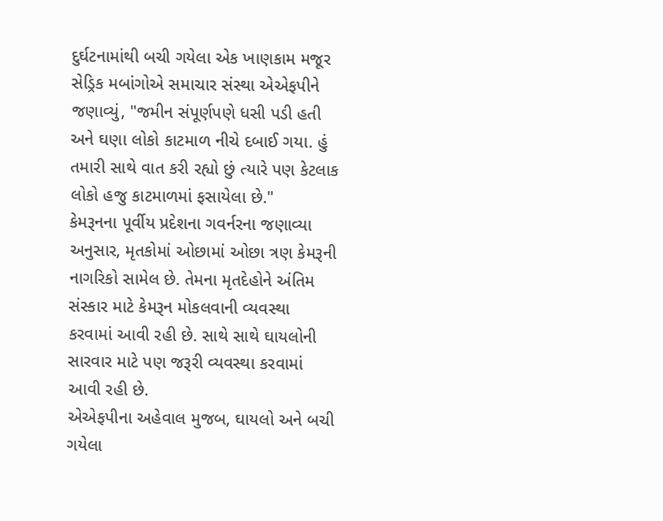દુર્ઘટનામાંથી બચી ગયેલા એક ખાણકામ મજૂર સેડ્રિક મબાંગોએ સમાચાર સંસ્થા એએફપીને જણાવ્યું, "જમીન સંપૂર્ણપણે ધસી પડી હતી અને ઘણા લોકો કાટમાળ નીચે દબાઈ ગયા. હું તમારી સાથે વાત કરી રહ્યો છું ત્યારે પણ કેટલાક લોકો હજુ કાટમાળમાં ફસાયેલા છે."
કેમરૂનના પૂર્વીય પ્રદેશના ગવર્નરના જણાવ્યા અનુસાર, મૃતકોમાં ઓછામાં ઓછા ત્રણ કેમરૂની નાગરિકો સામેલ છે. તેમના મૃતદેહોને અંતિમ સંસ્કાર માટે કેમરૂન મોકલવાની વ્યવસ્થા કરવામાં આવી રહી છે. સાથે સાથે ઘાયલોની સારવાર માટે પણ જરૂરી વ્યવસ્થા કરવામાં આવી રહી છે.
એએફપીના અહેવાલ મુજબ, ઘાયલો અને બચી ગયેલા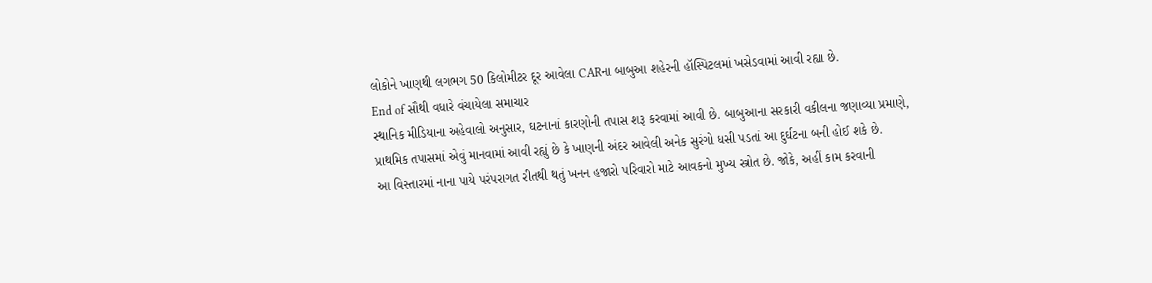લોકોને ખાણથી લગભગ 50 કિલોમીટર દૂર આવેલા CARના બાબુઆ શહેરની હૉસ્પિટલમાં ખસેડવામાં આવી રહ્યા છે.
End of સૌથી વધારે વંચાયેલા સમાચાર
સ્થાનિક મીડિયાના અહેવાલો અનુસાર, ઘટનાનાં કારણોની તપાસ શરૂ કરવામાં આવી છે. બાબુઆના સરકારી વકીલના જણાવ્યા પ્રમાણે, પ્રાથમિક તપાસમાં એવું માનવામાં આવી રહ્યું છે કે ખાણની અંદર આવેલી અનેક સુરંગો ધસી પડતાં આ દુર્ઘટના બની હોઈ શકે છે.
આ વિસ્તારમાં નાના પાયે પરંપરાગત રીતથી થતું ખનન હજારો પરિવારો માટે આવકનો મુખ્ય સ્ત્રોત છે. જોકે, અહીં કામ કરવાની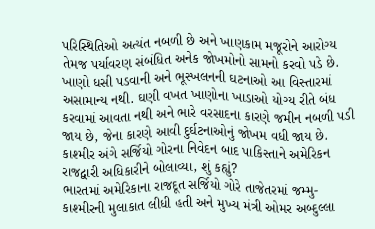પરિસ્થિતિઓ અત્યંત નબળી છે અને ખાણકામ મજૂરોને આરોગ્ય તેમજ પર્યાવરણ સંબંધિત અનેક જોખમોનો સામનો કરવો પડે છે.
ખાણો ધસી પડવાની અને ભૂસ્ખલનની ઘટનાઓ આ વિસ્તારમાં અસામાન્ય નથી. ઘણી વખત ખાણોના ખાડાઓ યોગ્ય રીતે બંધ કરવામાં આવતા નથી અને ભારે વરસાદના કારણે જમીન નબળી પડી જાય છે, જેના કારણે આવી દુર્ઘટનાઓનું જોખમ વધી જાય છે.
કાશ્મીર અંગે સર્જિયો ગોરના નિવેદન બાદ પાકિસ્તાને અમેરિકન રાજદ્વારી અધિકારીને બોલાવ્યા, શું કહ્યું?
ભારતમાં અમેરિકાના રાજદૂત સર્જિયો ગોરે તાજેતરમાં જમ્મુ-કાશ્મીરની મુલાકાત લીધી હતી અને મુખ્ય મંત્રી ઓમર અબ્દુલ્લા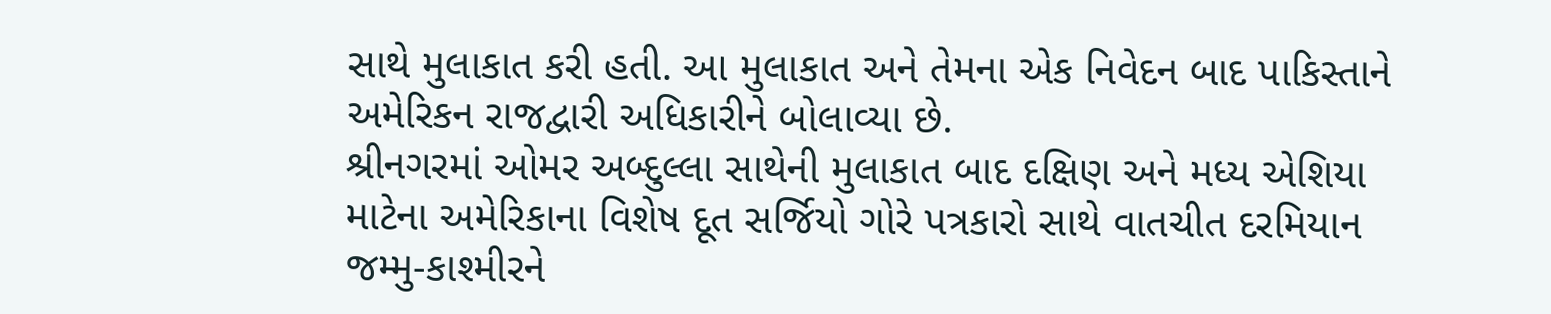સાથે મુલાકાત કરી હતી. આ મુલાકાત અને તેમના એક નિવેદન બાદ પાકિસ્તાને અમેરિકન રાજદ્વારી અધિકારીને બોલાવ્યા છે.
શ્રીનગરમાં ઓમર અબ્દુલ્લા સાથેની મુલાકાત બાદ દક્ષિણ અને મધ્ય એશિયા માટેના અમેરિકાના વિશેષ દૂત સર્જિયો ગોરે પત્રકારો સાથે વાતચીત દરમિયાન જમ્મુ-કાશ્મીરને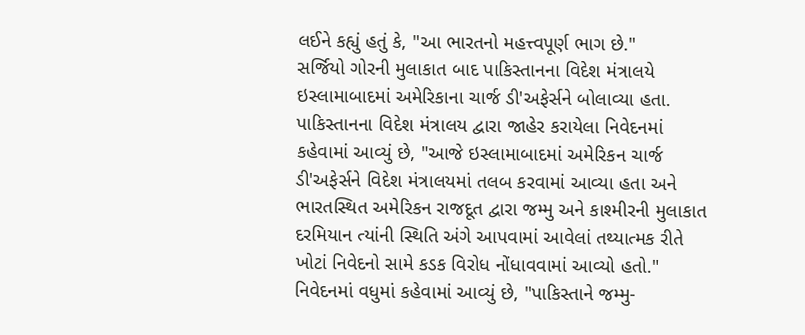લઈને કહ્યું હતું કે, "આ ભારતનો મહત્ત્વપૂર્ણ ભાગ છે."
સર્જિયો ગોરની મુલાકાત બાદ પાકિસ્તાનના વિદેશ મંત્રાલયે ઇસ્લામાબાદમાં અમેરિકાના ચાર્જ ડી'અફેર્સને બોલાવ્યા હતા.
પાકિસ્તાનના વિદેશ મંત્રાલય દ્વારા જાહેર કરાયેલા નિવેદનમાં કહેવામાં આવ્યું છે, "આજે ઇસ્લામાબાદમાં અમેરિકન ચાર્જ ડી'અફેર્સને વિદેશ મંત્રાલયમાં તલબ કરવામાં આવ્યા હતા અને ભારતસ્થિત અમેરિકન રાજદૂત દ્વારા જમ્મુ અને કાશ્મીરની મુલાકાત દરમિયાન ત્યાંની સ્થિતિ અંગે આપવામાં આવેલાં તથ્યાત્મક રીતે ખોટાં નિવેદનો સામે કડક વિરોધ નોંધાવવામાં આવ્યો હતો."
નિવેદનમાં વધુમાં કહેવામાં આવ્યું છે, "પાકિસ્તાને જમ્મુ-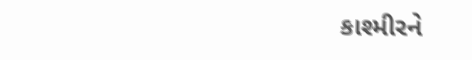કાશ્મીરને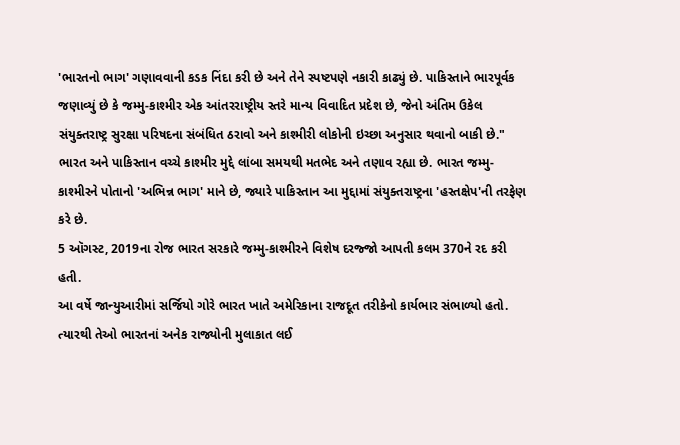'ભારતનો ભાગ' ગણાવવાની કડક નિંદા કરી છે અને તેને સ્પષ્ટપણે નકારી કાઢ્યું છે. પાકિસ્તાને ભારપૂર્વક જણાવ્યું છે કે જમ્મુ-કાશ્મીર એક આંતરરાષ્ટ્રીય સ્તરે માન્ય વિવાદિત પ્રદેશ છે, જેનો અંતિમ ઉકેલ સંયુક્તરાષ્ટ્ર સુરક્ષા પરિષદના સંબંધિત ઠરાવો અને કાશ્મીરી લોકોની ઇચ્છા અનુસાર થવાનો બાકી છે."
ભારત અને પાકિસ્તાન વચ્ચે કાશ્મીર મુદ્દે લાંબા સમયથી મતભેદ અને તણાવ રહ્યા છે. ભારત જમ્મુ-કાશ્મીરને પોતાનો 'અભિન્ન ભાગ' માને છે, જ્યારે પાકિસ્તાન આ મુદ્દામાં સંયુક્તરાષ્ટ્રના 'હસ્તક્ષેપ'ની તરફેણ કરે છે.
5 ઑગસ્ટ, 2019ના રોજ ભારત સરકારે જમ્મુ-કાશ્મીરને વિશેષ દરજ્જો આપતી કલમ 370ને રદ કરી હતી.
આ વર્ષે જાન્યુઆરીમાં સર્જિયો ગોરે ભારત ખાતે અમેરિકાના રાજદૂત તરીકેનો કાર્યભાર સંભાળ્યો હતો. ત્યારથી તેઓ ભારતનાં અનેક રાજ્યોની મુલાકાત લઈ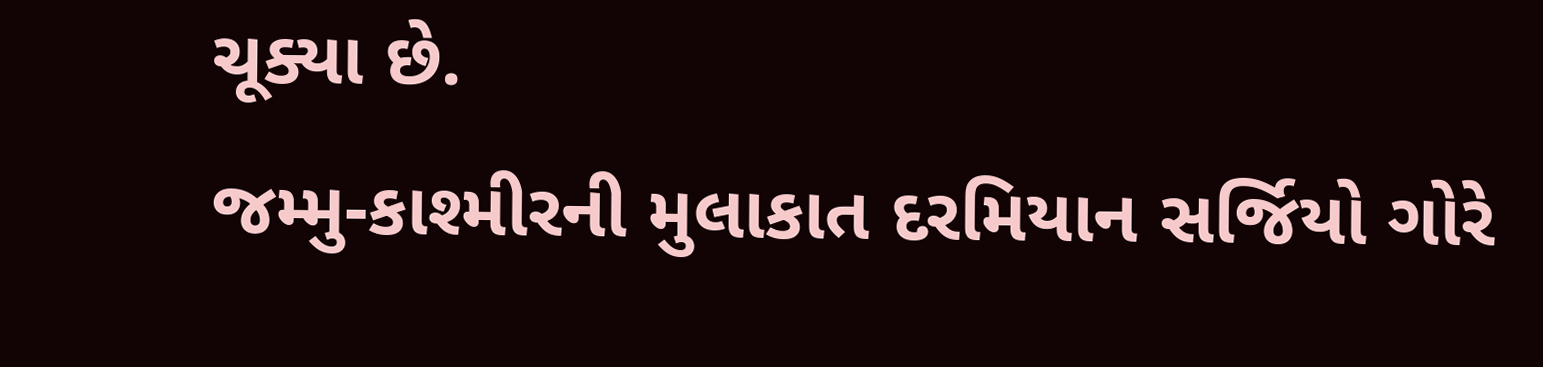ચૂક્યા છે.
જમ્મુ-કાશ્મીરની મુલાકાત દરમિયાન સર્જિયો ગોરે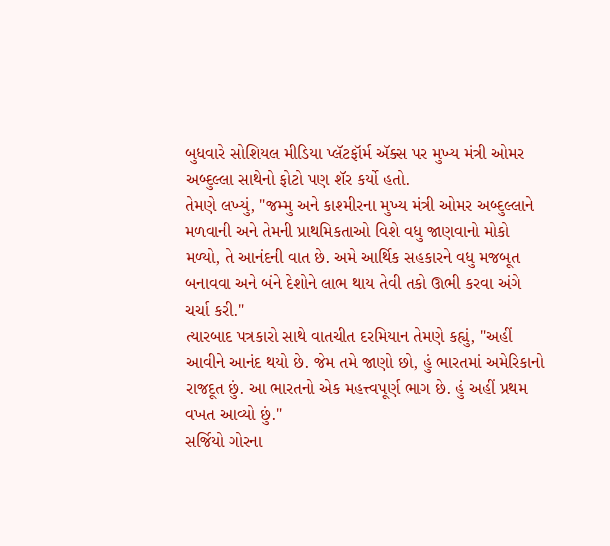બુધવારે સોશિયલ મીડિયા પ્લૅટફૉર્મ ઍક્સ પર મુખ્ય મંત્રી ઓમર અબ્દુલ્લા સાથેનો ફોટો પણ શૅર કર્યો હતો.
તેમણે લખ્યું, "જમ્મુ અને કાશ્મીરના મુખ્ય મંત્રી ઓમર અબ્દુલ્લાને મળવાની અને તેમની પ્રાથમિકતાઓ વિશે વધુ જાણવાનો મોકો મળ્યો, તે આનંદની વાત છે. અમે આર્થિક સહકારને વધુ મજબૂત બનાવવા અને બંને દેશોને લાભ થાય તેવી તકો ઊભી કરવા અંગે ચર્ચા કરી."
ત્યારબાદ પત્રકારો સાથે વાતચીત દરમિયાન તેમણે કહ્યું, "અહીં આવીને આનંદ થયો છે. જેમ તમે જાણો છો, હું ભારતમાં અમેરિકાનો રાજદૂત છું. આ ભારતનો એક મહત્ત્વપૂર્ણ ભાગ છે. હું અહીં પ્રથમ વખત આવ્યો છું."
સર્જિયો ગોરના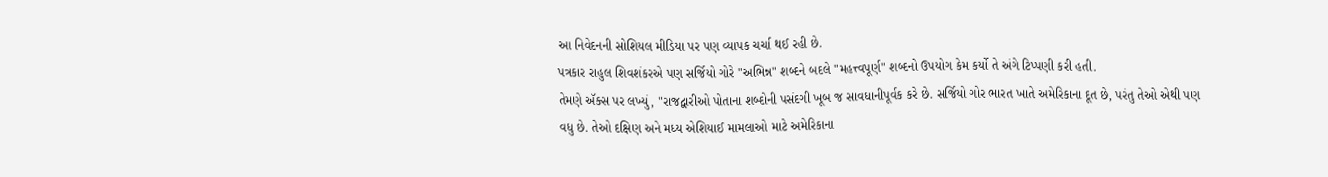આ નિવેદનની સોશિયલ મીડિયા પર પણ વ્યાપક ચર્ચા થઈ રહી છે.
પત્રકાર રાહુલ શિવશંકરએ પણ સર્જિયો ગોરે "અભિન્ન" શબ્દને બદલે "મહત્ત્વપૂર્ણ" શબ્દનો ઉપયોગ કેમ કર્યો તે અંગે ટિપ્પણી કરી હતી.
તેમણે ઍક્સ પર લખ્યું, "રાજદ્વારીઓ પોતાના શબ્દોની પસંદગી ખૂબ જ સાવધાનીપૂર્વક કરે છે. સર્જિયો ગોર ભારત ખાતે અમેરિકાના દૂત છે, પરંતુ તેઓ એથી પણ વધુ છે. તેઓ દક્ષિણ અને મધ્ય એશિયાઈ મામલાઓ માટે અમેરિકાના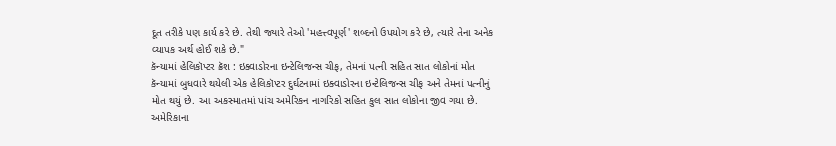દૂત તરીકે પણ કાર્ય કરે છે. તેથી જ્યારે તેઓ 'મહત્ત્વપૂર્ણ' શબ્દનો ઉપયોગ કરે છે, ત્યારે તેના અનેક વ્યાપક અર્થ હોઈ શકે છે."
કૅન્યામાં હેલિકૉપ્ટર ક્રૅશ : ઇક્વાડોરના ઇન્ટેલિજન્સ ચીફ, તેમનાં પત્ની સહિત સાત લોકોનાં મોત
કૅન્યામાં બુધવારે થયેલી એક હેલિકૉપ્ટર દુર્ઘટનામાં ઇક્વાડોરના ઇન્ટેલિજન્સ ચીફ અને તેમનાં પત્નીનું મોત થયું છે. આ અકસ્માતમાં પાંચ અમેરિકન નાગરિકો સહિત કુલ સાત લોકોના જીવ ગયા છે.
અમેરિકાના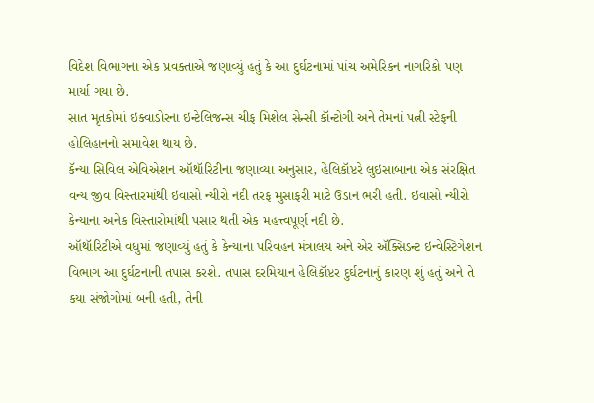વિદેશ વિભાગના એક પ્રવક્તાએ જણાવ્યું હતું કે આ દુર્ઘટનામાં પાંચ અમેરિકન નાગરિકો પણ માર્યા ગયા છે.
સાત મૃતકોમાં ઇક્વાડોરના ઇન્ટેલિજન્સ ચીફ મિશેલ સેન્સી કૉન્ટોગી અને તેમનાં પત્ની સ્ટેફની હોલિહાનનો સમાવેશ થાય છે.
કૅન્યા સિવિલ એવિએશન ઑથૉરિટીના જણાવ્યા અનુસાર, હેલિકૉપ્ટરે લુઇસાબાના એક સંરક્ષિત વન્ય જીવ વિસ્તારમાંથી ઇવાસો ન્યીરો નદી તરફ મુસાફરી માટે ઉડાન ભરી હતી. ઇવાસો ન્યીરો કેન્યાના અનેક વિસ્તારોમાંથી પસાર થતી એક મહત્ત્વપૂર્ણ નદી છે.
ઑથૉરિટીએ વધુમાં જણાવ્યું હતું કે કેન્યાના પરિવહન મંત્રાલય અને એર ઍક્સિડન્ટ ઇન્વેસ્ટિગેશન વિભાગ આ દુર્ઘટનાની તપાસ કરશે. તપાસ દરમિયાન હેલિકૉપ્ટર દુર્ઘટનાનું કારણ શું હતું અને તે કયા સંજોગોમાં બની હતી, તેની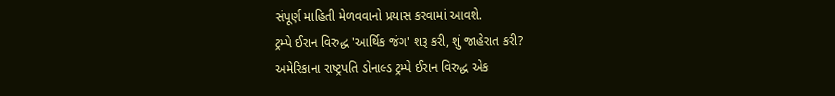સંપૂર્ણ માહિતી મેળવવાનો પ્રયાસ કરવામાં આવશે.
ટ્રમ્પે ઈરાન વિરુદ્ધ 'આર્થિક જંગ' શરૂ કરી, શું જાહેરાત કરી?
અમેરિકાના રાષ્ટ્રપતિ ડોનાલ્ડ ટ્રમ્પે ઈરાન વિરુદ્ધ એક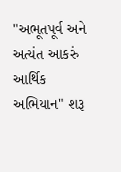"અભૂતપૂર્વ અને અત્યંત આકરું આર્થિક અભિયાન" શરૂ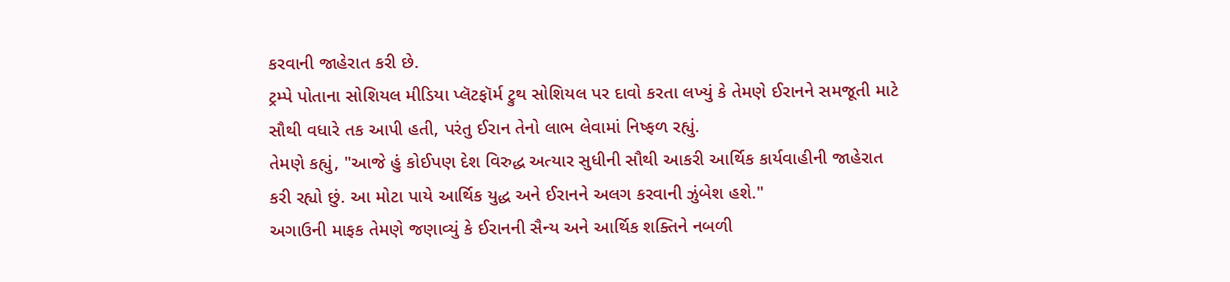કરવાની જાહેરાત કરી છે.
ટ્રમ્પે પોતાના સોશિયલ મીડિયા પ્લૅટફૉર્મ ટ્રુથ સોશિયલ પર દાવો કરતા લખ્યું કે તેમણે ઈરાનને સમજૂતી માટે સૌથી વધારે તક આપી હતી, પરંતુ ઈરાન તેનો લાભ લેવામાં નિષ્ફળ રહ્યું.
તેમણે કહ્યું, "આજે હું કોઈપણ દેશ વિરુદ્ધ અત્યાર સુધીની સૌથી આકરી આર્થિક કાર્યવાહીની જાહેરાત કરી રહ્યો છું. આ મોટા પાયે આર્થિક યુદ્ધ અને ઈરાનને અલગ કરવાની ઝુંબેશ હશે."
અગાઉની માફક તેમણે જણાવ્યું કે ઈરાનની સૈન્ય અને આર્થિક શક્તિને નબળી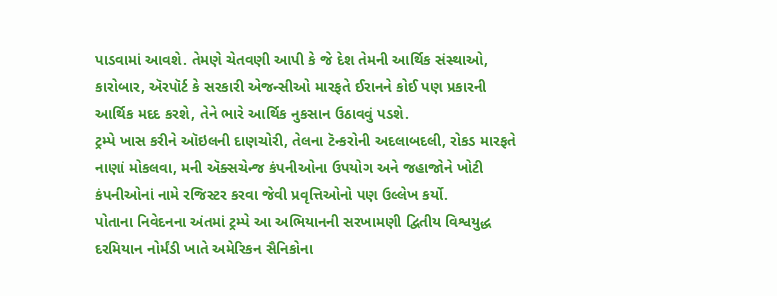પાડવામાં આવશે. તેમણે ચેતવણી આપી કે જે દેશ તેમની આર્થિક સંસ્થાઓ, કારોબાર, ઍરપૉર્ટ કે સરકારી એજન્સીઓ મારફતે ઈરાનને કોઈ પણ પ્રકારની આર્થિક મદદ કરશે, તેને ભારે આર્થિક નુકસાન ઉઠાવવું પડશે.
ટ્રમ્પે ખાસ કરીને ઑઇલની દાણચોરી, તેલના ટૅન્કરોની અદલાબદલી, રોકડ મારફતે નાણાં મોકલવા, મની ઍક્સચેન્જ કંપનીઓના ઉપયોગ અને જહાજોને ખોટી કંપનીઓનાં નામે રજિસ્ટર કરવા જેવી પ્રવૃત્તિઓનો પણ ઉલ્લેખ કર્યો.
પોતાના નિવેદનના અંતમાં ટ્રમ્પે આ અભિયાનની સરખામણી દ્વિતીય વિશ્વયુદ્ધ દરમિયાન નોર્મંડી ખાતે અમેરિકન સૈનિકોના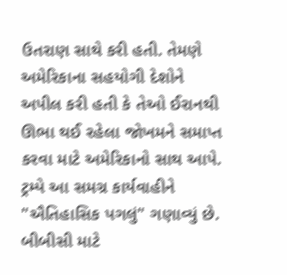ઉતરાણ સાથે કરી હતી. તેમણે અમેરિકાના સહયોગી દેશોને અપીલ કરી હતી કે તેઓ ઈરાનથી ઊભા થઈ રહેલા જોખમને સમાપ્ત કરવા માટે અમેરિકાનો સાથ આપે.
ટ્રમ્પે આ સમગ્ર કાર્યવાહીને "ઐતિહાસિક પગલું" ગણાવ્યું છે.
બીબીસી માટે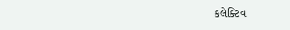કલેક્ટિવ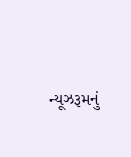ન્યૂઝરૂમનું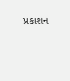પ્રકાશન